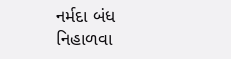નર્મદા બંધ નિહાળવા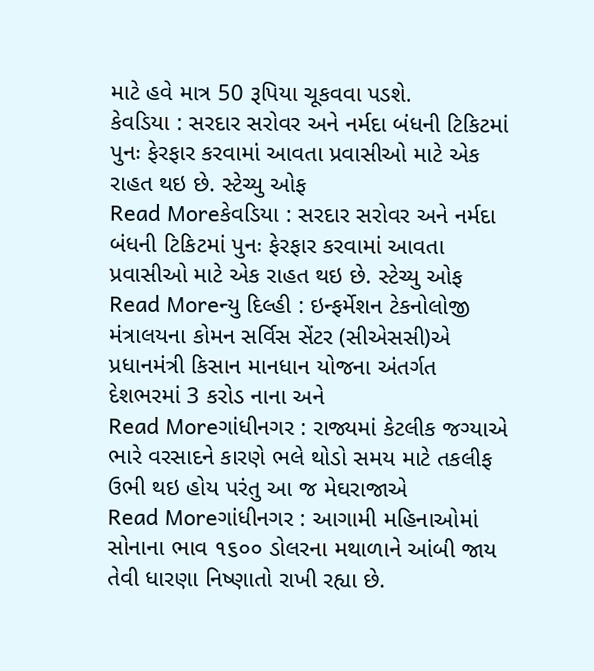માટે હવે માત્ર 50 રૂપિયા ચૂકવવા પડશે.
કેવડિયા : સરદાર સરોવર અને નર્મદા બંધની ટિકિટમાં પુનઃ ફેરફાર કરવામાં આવતા પ્રવાસીઓ માટે એક રાહત થઇ છે. સ્ટેચ્યુ ઓફ
Read Moreકેવડિયા : સરદાર સરોવર અને નર્મદા બંધની ટિકિટમાં પુનઃ ફેરફાર કરવામાં આવતા પ્રવાસીઓ માટે એક રાહત થઇ છે. સ્ટેચ્યુ ઓફ
Read Moreન્યુ દિલ્હી : ઇન્ફર્મેશન ટેકનોલોજી મંત્રાલયના કોમન સર્વિસ સેંટર (સીએસસી)એ પ્રધાનમંત્રી કિસાન માનધાન યોજના અંતર્ગત દેશભરમાં 3 કરોડ નાના અને
Read Moreગાંધીનગર : રાજ્યમાં કેટલીક જગ્યાએ ભારે વરસાદને કારણે ભલે થોડો સમય માટે તકલીફ ઉભી થઇ હોય પરંતુ આ જ મેઘરાજાએ
Read Moreગાંધીનગર : આગામી મહિનાઓમાં સોનાના ભાવ ૧૬૦૦ ડોલરના મથાળાને આંબી જાય તેવી ધારણા નિષ્ણાતો રાખી રહ્યા છે.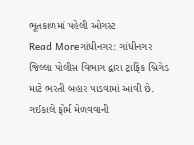ભૂતકાળમાં પહેલી ઓગસ્ટ
Read Moreગાંધીનગર: ગાંધીનગર જિલ્લા પોલીસ વિભાગ દ્વારા ટ્રાફિક બ્રિગેડ માટે ભરતી બહાર પાડવામાં આવી છે. ગઈકાલે ફોર્મ મેળવવાની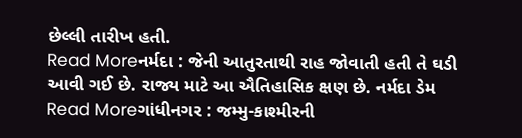છેલ્લી તારીખ હતી.
Read Moreનર્મદા : જેની આતુરતાથી રાહ જોવાતી હતી તે ઘડી આવી ગઈ છે. રાજ્ય માટે આ ઐતિહાસિક ક્ષણ છે. નર્મદા ડેમ
Read Moreગાંધીનગર : જમ્મુ-કાશ્મીરની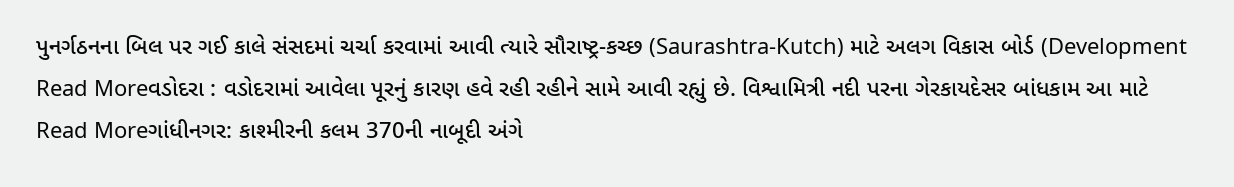પુનર્ગઠનના બિલ પર ગઈ કાલે સંસદમાં ચર્ચા કરવામાં આવી ત્યારે સૌરાષ્ટ્ર-કચ્છ (Saurashtra-Kutch) માટે અલગ વિકાસ બોર્ડ (Development
Read Moreવડોદરા : વડોદરામાં આવેલા પૂરનું કારણ હવે રહી રહીને સામે આવી રહ્યું છે. વિશ્વામિત્રી નદી પરના ગેરકાયદેસર બાંધકામ આ માટે
Read Moreગાંધીનગર: કાશ્મીરની કલમ 370ની નાબૂદી અંગે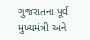ગુજરાતના પૂર્વ મુખ્યમંત્રી અને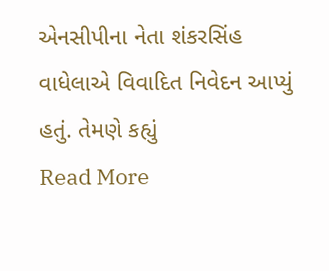એનસીપીના નેતા શંકરસિંહ વાધેલાએ વિવાદિત નિવેદન આપ્યું હતું. તેમણે કહ્યું
Read More